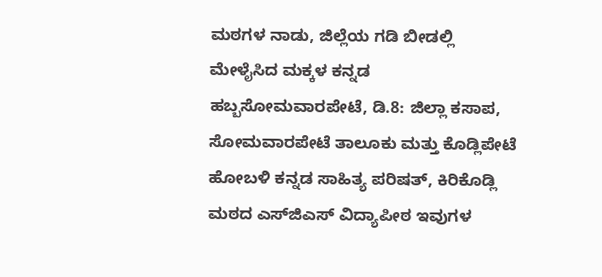ಮಠಗಳ ನಾಡು, ಜಿಲ್ಲೆಯ ಗಡಿ ಬೀಡಲ್ಲಿ ಮೇಳೈಸಿದ ಮಕ್ಕಳ ಕನ್ನಡ ಹಬ್ಬಸೋಮವಾರಪೇಟೆ, ಡಿ.8: ಜಿಲ್ಲಾ ಕಸಾಪ, ಸೋಮವಾರಪೇಟೆ ತಾಲೂಕು ಮತ್ತು ಕೊಡ್ಲಿಪೇಟೆ ಹೋಬಳಿ ಕನ್ನಡ ಸಾಹಿತ್ಯ ಪರಿಷತ್, ಕಿರಿಕೊಡ್ಲಿ ಮಠದ ಎಸ್‍ಜಿಎಸ್ ವಿದ್ಯಾಪೀಠ ಇವುಗಳ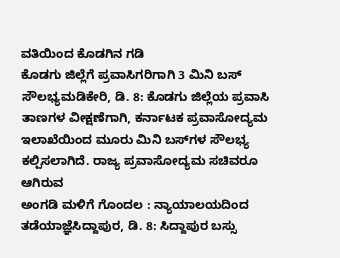ವತಿಯಿಂದ ಕೊಡಗಿನ ಗಡಿ
ಕೊಡಗು ಜಿಲ್ಲೆಗೆ ಪ್ರವಾಸಿಗರಿಗಾಗಿ 3 ಮಿನಿ ಬಸ್ ಸೌಲಭ್ಯಮಡಿಕೇರಿ, ಡಿ. 8: ಕೊಡಗು ಜಿಲ್ಲೆಯ ಪ್ರವಾಸಿ ತಾಣಗಳ ವೀಕ್ಷಣೆಗಾಗಿ, ಕರ್ನಾಟಕ ಪ್ರವಾಸೋದ್ಯಮ ಇಲಾಖೆಯಿಂದ ಮೂರು ಮಿನಿ ಬಸ್‍ಗಳ ಸೌಲಭ್ಯ ಕಲ್ಪಿಸಲಾಗಿದೆ. ರಾಜ್ಯ ಪ್ರವಾಸೋದ್ಯಮ ಸಚಿವರೂ ಆಗಿರುವ
ಅಂಗಡಿ ಮಳಿಗೆ ಗೊಂದಲ : ನ್ಯಾಯಾಲಯದಿಂದ ತಡೆಯಾಜ್ಞೆಸಿದ್ದಾಪುರ, ಡಿ. 8: ಸಿದ್ದಾಪುರ ಬಸ್ಸು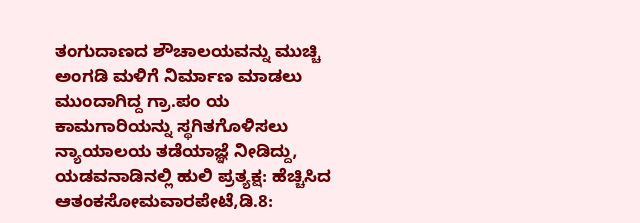ತಂಗುದಾಣದ ಶೌಚಾಲಯವನ್ನು ಮುಚ್ಚಿ ಅಂಗಡಿ ಮಳಿಗೆ ನಿರ್ಮಾಣ ಮಾಡಲು ಮುಂದಾಗಿದ್ದ ಗ್ರಾ.ಪಂ ಯ ಕಾಮಗಾರಿಯನ್ನು ಸ್ಥಗಿತಗೊಳಿಸಲು ನ್ಯಾಯಾಲಯ ತಡೆಯಾಜ್ಞೆ ನೀಡಿದ್ದು,
ಯಡವನಾಡಿನಲ್ಲಿ ಹುಲಿ ಪ್ರತ್ಯಕ್ಷ: ಹೆಚ್ಚಿಸಿದ ಆತಂಕಸೋಮವಾರಪೇಟೆ,ಡಿ.8: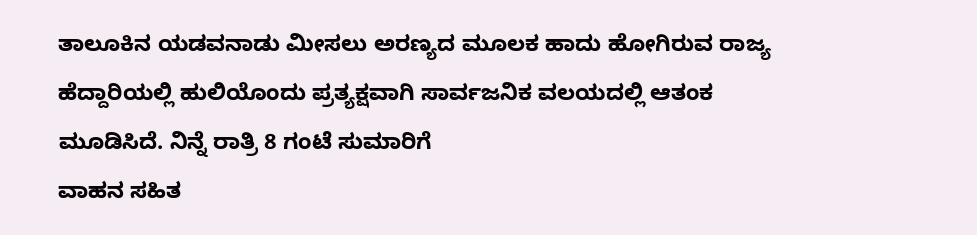ತಾಲೂಕಿನ ಯಡವನಾಡು ಮೀಸಲು ಅರಣ್ಯದ ಮೂಲಕ ಹಾದು ಹೋಗಿರುವ ರಾಜ್ಯ ಹೆದ್ದಾರಿಯಲ್ಲಿ ಹುಲಿಯೊಂದು ಪ್ರತ್ಯಕ್ಷವಾಗಿ ಸಾರ್ವಜನಿಕ ವಲಯದಲ್ಲಿ ಆತಂಕ ಮೂಡಿಸಿದೆ. ನಿನ್ನೆ ರಾತ್ರಿ 8 ಗಂಟೆ ಸುಮಾರಿಗೆ
ವಾಹನ ಸಹಿತ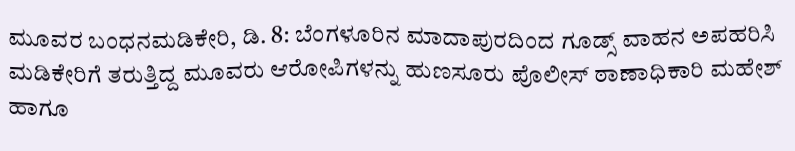ಮೂವರ ಬಂಧನಮಡಿಕೇರಿ, ಡಿ. 8: ಬೆಂಗಳೂರಿನ ಮಾದಾಪುರದಿಂದ ಗೂಡ್ಸ್ ವಾಹನ ಅಪಹರಿಸಿ ಮಡಿಕೇರಿಗೆ ತರುತ್ತಿದ್ದ ಮೂವರು ಆರೋಪಿಗಳನ್ನು ಹುಣಸೂರು ಪೊಲೀಸ್ ಠಾಣಾಧಿಕಾರಿ ಮಹೇಶ್ ಹಾಗೂ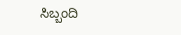ಸಿಬ್ಬಂದಿ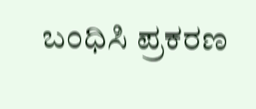ಬಂಧಿಸಿ ಪ್ರಕರಣ